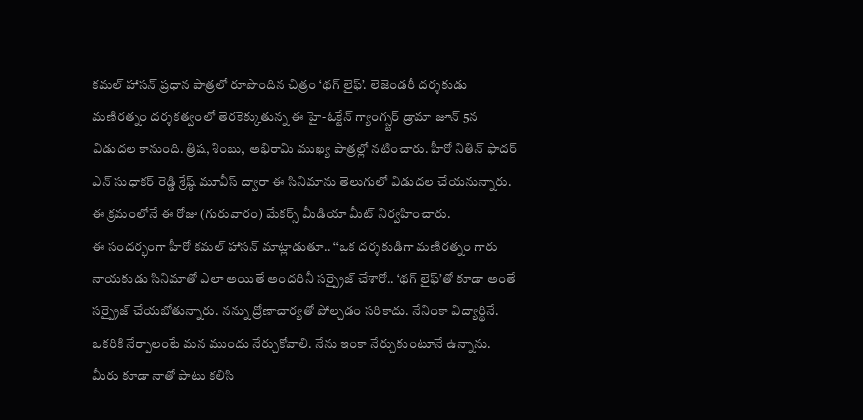కమల్ హాసన్ ప్రధాన పాత్రలో రూపొందిన చిత్రం ‘థగ్ లైఫ్’. లెజెండరీ దర్శకుడు మణిరత్నం దర్శకత్వంలో తెరకెక్కుతున్న ఈ హై-ఓక్టేన్ గ్యాంగ్స్టర్ డ్రామా జూన్ 5న విడుదల కానుంది. త్రిష, శింబు, అభిరామి ముఖ్య పాత్రల్లో నటించారు. హీరో నితిన్ ఫాదర్ ఎన్ సుధాకర్ రెడ్డి శ్రేష్ఠ్ మూవీస్ ద్వారా ఈ సినిమాను తెలుగులో విడుదల చేయనున్నారు. ఈ క్రమంలోనే ఈ రోజు (గురువారం) మేకర్స్ మీడియా మీట్ నిర్వహించారు.
ఈ సందర్భంగా హీరో కమల్ హాసన్ మాట్లాడుతూ.. ‘‘ఒక దర్శకుడిగా మణిరత్నం గారు నాయకుడు సినిమాతో ఎలా అయితే అందరినీ సర్ప్రైజ్ చేశారో.. ‘థగ్ లైఫ్’తో కూడా అంతే సర్ప్రైజ్ చేయబోతున్నారు. నన్ను ద్రోణాచార్యతో పోల్చడం సరికాదు. నేనింకా విద్యార్థినే. ఒకరికి నేర్పాలంటే మన ముందు నేర్చుకోవాలి. నేను ఇంకా నేర్చుకుంటూనే ఉన్నాను. మీరు కూడా నాతో పాటు కలిసి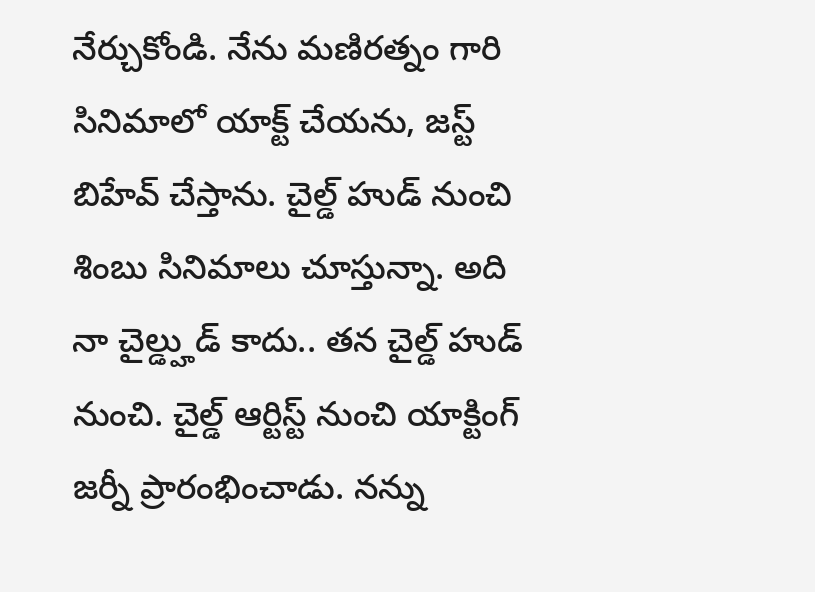నేర్చుకోండి. నేను మణిరత్నం గారి సినిమాలో యాక్ట్ చేయను, జస్ట్ బిహేవ్ చేస్తాను. చైల్డ్ హుడ్ నుంచి శింబు సినిమాలు చూస్తున్నా. అది నా చైల్డ్హుడ్ కాదు.. తన చైల్డ్ హుడ్ నుంచి. చైల్డ్ ఆర్టిస్ట్ నుంచి యాక్టింగ్ జర్నీ ప్రారంభించాడు. నన్ను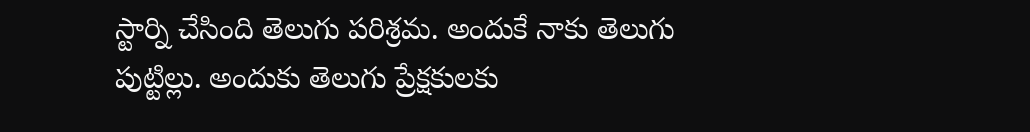స్టార్ని చేసింది తెలుగు పరిశ్రమ. అందుకే నాకు తెలుగు పుట్టిల్లు. అందుకు తెలుగు ప్రేక్షకులకు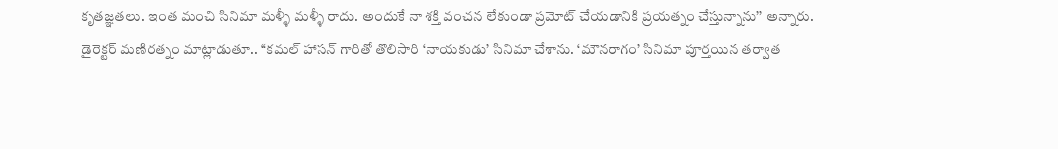కృతజ్ఞతలు. ఇంత మంచి సినిమా మళ్ళీ మళ్ళీ రాదు. అందుకే నా శక్తి వంచన లేకుండా ప్రమోట్ చేయడానికి ప్రయత్నం చేస్తున్నాను’’ అన్నారు.
డైరెక్టర్ మణిరత్నం మాట్లాడుతూ.. ‘‘కమల్ హాసన్ గారితో తొలిసారి ‘నాయకుడు’ సినిమా చేశాను. ‘మౌనరాగం’ సినిమా పూర్తయిన తర్వాత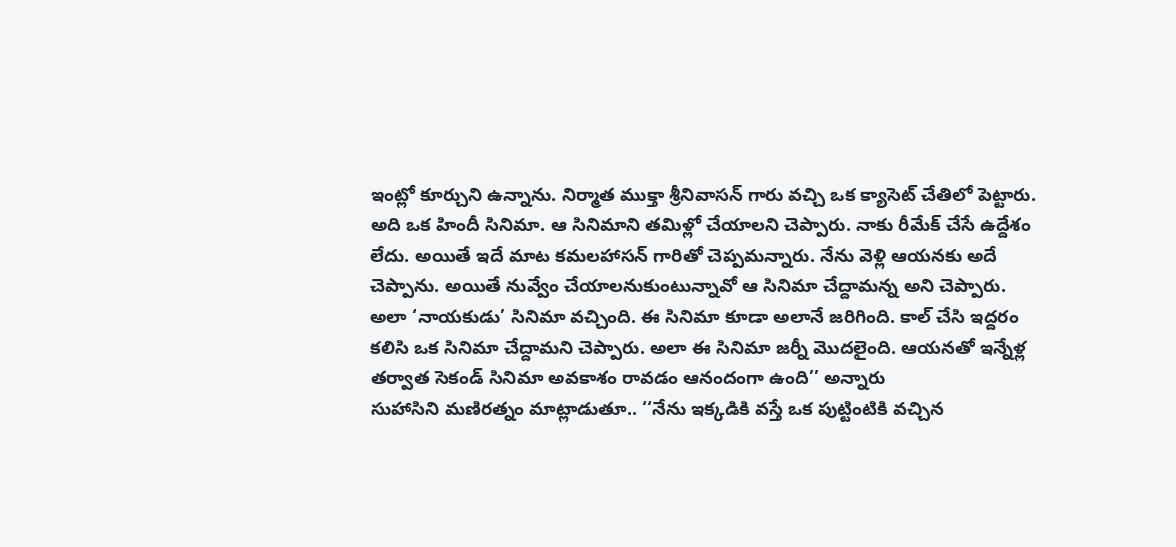ఇంట్లో కూర్చుని ఉన్నాను. నిర్మాత ముక్తా శ్రీనివాసన్ గారు వచ్చి ఒక క్యాసెట్ చేతిలో పెట్టారు. అది ఒక హిందీ సినిమా. ఆ సినిమాని తమిళ్లో చేయాలని చెప్పారు. నాకు రీమేక్ చేసే ఉద్దేశం లేదు. అయితే ఇదే మాట కమలహాసన్ గారితో చెప్పమన్నారు. నేను వెళ్లి ఆయనకు అదే చెప్పాను. అయితే నువ్వేం చేయాలనుకుంటున్నావో ఆ సినిమా చేద్దామన్న అని చెప్పారు. అలా ‘నాయకుడు’ సినిమా వచ్చింది. ఈ సినిమా కూడా అలానే జరిగింది. కాల్ చేసి ఇద్దరం కలిసి ఒక సినిమా చేద్దామని చెప్పారు. అలా ఈ సినిమా జర్నీ మొదలైంది. ఆయనతో ఇన్నేళ్ల తర్వాత సెకండ్ సినిమా అవకాశం రావడం ఆనందంగా ఉంది’’ అన్నారు
సుహాసిని మణిరత్నం మాట్లాడుతూ.. ‘‘నేను ఇక్కడికి వస్తే ఒక పుట్టింటికి వచ్చిన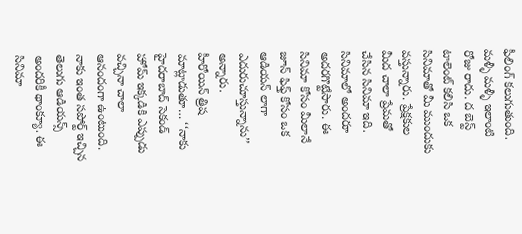ఫీలింగ్ కలుగుతుంది. మళ్ళీ మళ్ళీ ఇలాంటి రోజు రాదు. ద బెస్ట్ టాలెంట్ కలిసి ఒక సినిమాతో మీ ముందుకు వస్తున్నారు. ప్రేక్షకుల మీద చాలా ప్రేమతో చేసిన సినిమా ఇది. సినిమాలో అందరూ అదరగొట్టేసారు. ఈ సినిమా కోసం మీలానే జూన్ ఫిఫ్త్ కోసం ఒక ఆడియన్ లాగా ఎదురుచూస్తున్నాను’’ అన్నారు.
హీరోయిన్ త్రిష మాట్లాడుతూ… ‘‘నాకు హైదరాబాద్ సెకండ్ హోమ్ ఇక్కడికి ఎప్పుడు వచ్చినా చాలా ఆనందంగా ఉంటుంది. నాకు ఇంత సపోర్ట్ ఇచ్చిన తెలుగు ఆడియన్స్ అందరికీ థాంక్యూ. ఈ సినిమా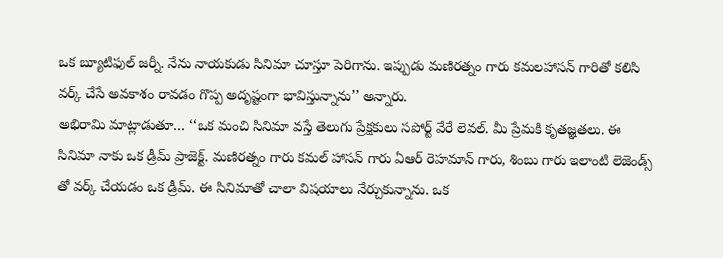ఒక బ్యూటిఫుల్ జర్నీ. నేను నాయకుడు సినిమా చూస్తూ పెరిగాను. ఇప్పుడు మణిరత్నం గారు కమలహాసన్ గారితో కలిసి వర్క్ చేసే అవకాశం రావడం గొప్ప అదృష్టంగా భావిస్తున్నాను’’ అన్నారు.
అభిరామి మాట్లాడుతూ… ‘‘ఒక మంచి సినిమా వస్తే తెలుగు ప్రేక్షకులు సపోర్ట్ వేరే లెవల్. మీ ప్రేమకి కృతజ్ఞతలు. ఈ సినిమా నాకు ఒక డ్రీమ్ ప్రాజెక్ట్. మణిరత్నం గారు కమల్ హాసన్ గారు ఏఆర్ రెహమాన్ గారు, శింబు గారు ఇలాంటి లెజెండ్స్ తో వర్క్ చేయడం ఒక డ్రీమ్. ఈ సినిమాతో చాలా విషయాలు నేర్చుకున్నాను. ఒక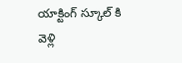యాక్టింగ్ స్కూల్ కి వెళ్లి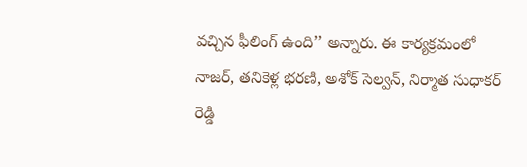వచ్చిన ఫీలింగ్ ఉంది’’ అన్నారు. ఈ కార్యక్రమంలో నాజర్, తనికెళ్ల భరణి, అశోక్ సెల్వన్, నిర్మాత సుధాకర్ రెడ్డి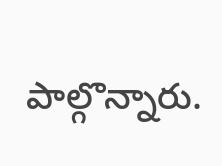పాల్గొన్నారు.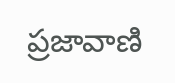ప్రజావాణి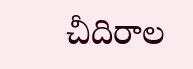చీదిరాల